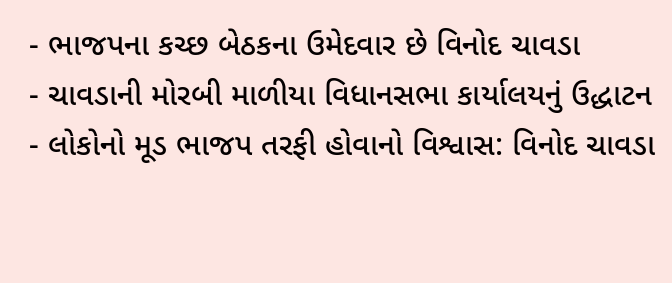- ભાજપના કચ્છ બેઠકના ઉમેદવાર છે વિનોદ ચાવડા
- ચાવડાની મોરબી માળીયા વિધાનસભા કાર્યાલયનું ઉદ્ધાટન
- લોકોનો મૂડ ભાજપ તરફી હોવાનો વિશ્વાસ: વિનોદ ચાવડા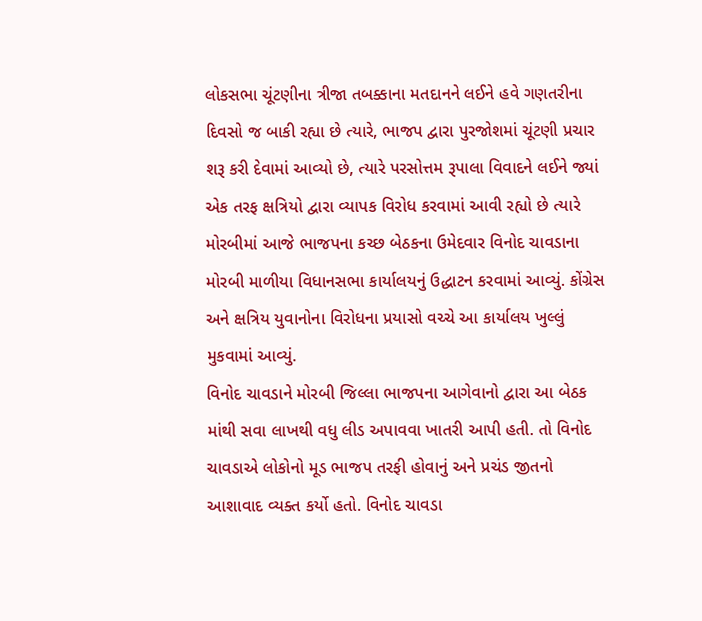લોકસભા ચૂંટણીના ત્રીજા તબક્કાના મતદાનને લઈને હવે ગણતરીના દિવસો જ બાકી રહ્યા છે ત્યારે, ભાજપ દ્વારા પુરજોશમાં ચૂંટણી પ્રચાર શરૂ કરી દેવામાં આવ્યો છે, ત્યારે પરસોત્તમ રૂપાલા વિવાદને લઈને જ્યાં એક તરફ ક્ષત્રિયો દ્વારા વ્યાપક વિરોધ કરવામાં આવી રહ્યો છે ત્યારે મોરબીમાં આજે ભાજપના કચ્છ બેઠકના ઉમેદવાર વિનોદ ચાવડાના મોરબી માળીયા વિધાનસભા કાર્યાલયનું ઉદ્ધાટન કરવામાં આવ્યું. કોંગ્રેસ અને ક્ષત્રિય યુવાનોના વિરોધના પ્રયાસો વચ્ચે આ કાર્યાલય ખુલ્લું મુકવામાં આવ્યું.
વિનોદ ચાવડાને મોરબી જિલ્લા ભાજપના આગેવાનો દ્વારા આ બેઠક માંથી સવા લાખથી વધુ લીડ અપાવવા ખાતરી આપી હતી. તો વિનોદ ચાવડાએ લોકોનો મૂડ ભાજપ તરફી હોવાનું અને પ્રચંડ જીતનો આશાવાદ વ્યક્ત કર્યો હતો. વિનોદ ચાવડા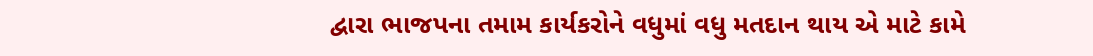દ્વારા ભાજપના તમામ કાર્યકરોને વધુમાં વધુ મતદાન થાય એ માટે કામે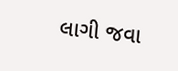લાગી જવા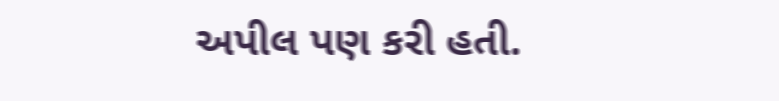અપીલ પણ કરી હતી.